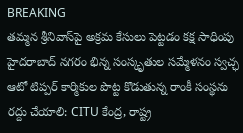BREAKING
తమ్మన శ్రీనివాస్‌పై అక్రమ కేసులు పెట్టడం కక్ష సాధింపు హైదరాబాద్ నగరం భిన్న సంస్కృతుల సమ్మేళనం స్వచ్ఛ ఆటో టిప్పర్ కార్మికుల పొట్ట కొడుతున్న రాంకీ సంస్థను రద్దు చేయాలి: CITU కేంద్ర, రాష్ట్ర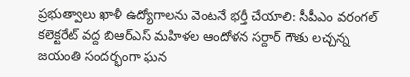ప్రభుత్వాలు ఖాళీ ఉద్యోగాలను వెంటనే భర్తీ చేయాలి: సీపీఎం వరంగల్ కలెక్టరేట్ వద్ద బిఆర్ఎస్ మహిళల ఆందోళన సర్దార్ గౌతు లచ్చన్న జయంతి సందర్భంగా ఘన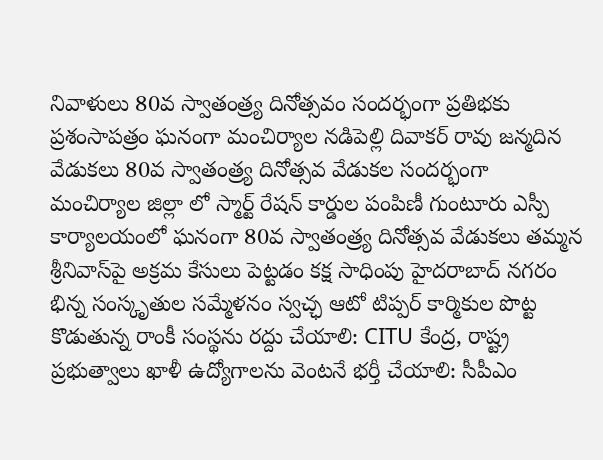నివాళులు 80వ స్వాతంత్ర్య దినోత్సవం సందర్భంగా ప్రతిభకు ప్రశంసాపత్రం ఘనంగా మంచిర్యాల నడిపెల్లి దివాకర్ రావు జన్మదిన వేడుకలు 80వ స్వాతంత్ర్య దినోత్సవ వేడుకల సందర్భంగా మంచిర్యాల జిల్లా లో స్మార్ట్ రేషన్ కార్డుల పంపిణీ గుంటూరు ఎస్పీ కార్యాలయంలో ఘనంగా 80వ స్వాతంత్ర్య దినోత్సవ వేడుకలు తమ్మన శ్రీనివాస్‌పై అక్రమ కేసులు పెట్టడం కక్ష సాధింపు హైదరాబాద్ నగరం భిన్న సంస్కృతుల సమ్మేళనం స్వచ్ఛ ఆటో టిప్పర్ కార్మికుల పొట్ట కొడుతున్న రాంకీ సంస్థను రద్దు చేయాలి: CITU కేంద్ర, రాష్ట్ర ప్రభుత్వాలు ఖాళీ ఉద్యోగాలను వెంటనే భర్తీ చేయాలి: సీపీఎం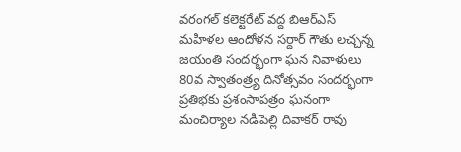వరంగల్ కలెక్టరేట్ వద్ద బిఆర్ఎస్ మహిళల ఆందోళన సర్దార్ గౌతు లచ్చన్న జయంతి సందర్భంగా ఘన నివాళులు 80వ స్వాతంత్ర్య దినోత్సవం సందర్భంగా ప్రతిభకు ప్రశంసాపత్రం ఘనంగా మంచిర్యాల నడిపెల్లి దివాకర్ రావు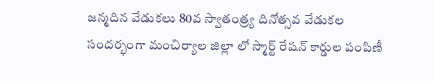జన్మదిన వేడుకలు 80వ స్వాతంత్ర్య దినోత్సవ వేడుకల సందర్భంగా మంచిర్యాల జిల్లా లో స్మార్ట్ రేషన్ కార్డుల పంపిణీ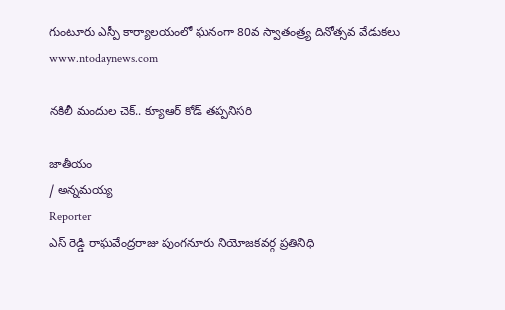గుంటూరు ఎస్పీ కార్యాలయంలో ఘనంగా 80వ స్వాతంత్ర్య దినోత్సవ వేడుకలు
www.ntodaynews.com

నకిలీ మందుల చెక్.. క్యూఆర్ కోడ్ తప్పనిసరి

జాతీయం
/ అన్నమయ్య
Reporter
ఎస్ రెడ్డి రాఘవేంద్రరాజు పుంగనూరు నియోజకవర్గ ప్రతినిధి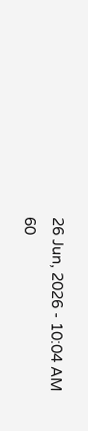26 Jun, 2026 - 10:04 AM
60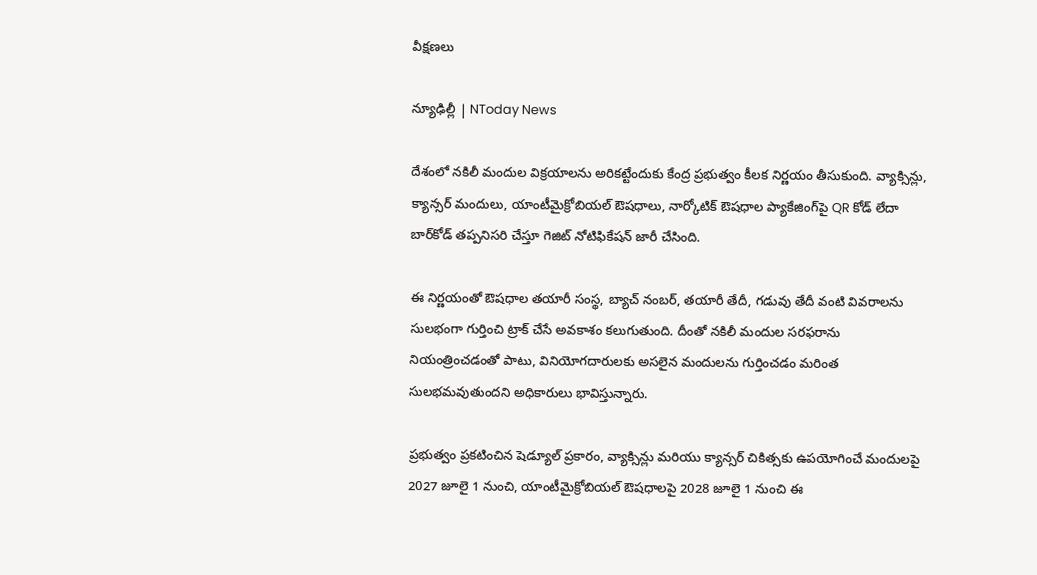వీక్షణలు

న్యూఢిల్లీ | NToday News

దేశంలో నకిలీ మందుల విక్రయాలను అరికట్టేందుకు కేంద్ర ప్రభుత్వం కీలక నిర్ణయం తీసుకుంది. వ్యాక్సిన్లు, క్యాన్సర్ మందులు, యాంటీమైక్రోబియల్ ఔషధాలు, నార్కోటిక్ ఔషధాల ప్యాకేజింగ్‌పై QR కోడ్ లేదా బార్‌కోడ్ తప్పనిసరి చేస్తూ గెజిట్ నోటిఫికేషన్ జారీ చేసింది.

ఈ నిర్ణయంతో ఔషధాల తయారీ సంస్థ, బ్యాచ్ నంబర్, తయారీ తేదీ, గడువు తేదీ వంటి వివరాలను సులభంగా గుర్తించి ట్రాక్ చేసే అవకాశం కలుగుతుంది. దీంతో నకిలీ మందుల సరఫరాను నియంత్రించడంతో పాటు, వినియోగదారులకు అసలైన మందులను గుర్తించడం మరింత సులభమవుతుందని అధికారులు భావిస్తున్నారు.

ప్రభుత్వం ప్రకటించిన షెడ్యూల్ ప్రకారం, వ్యాక్సిన్లు మరియు క్యాన్సర్ చికిత్సకు ఉపయోగించే మందులపై 2027 జూలై 1 నుంచి, యాంటీమైక్రోబియల్ ఔషధాలపై 2028 జూలై 1 నుంచి ఈ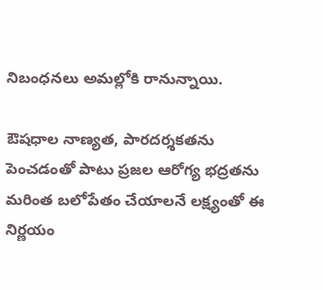నిబంధనలు అమల్లోకి రానున్నాయి.

ఔషధాల నాణ్యత, పారదర్శకతను పెంచడంతో పాటు ప్రజల ఆరోగ్య భద్రతను మరింత బలోపేతం చేయాలనే లక్ష్యంతో ఈ నిర్ణయం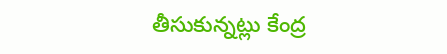తీసుకున్నట్లు కేంద్ర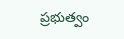ప్రభుత్వం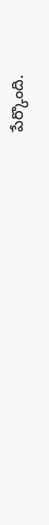పేర్కొంది.